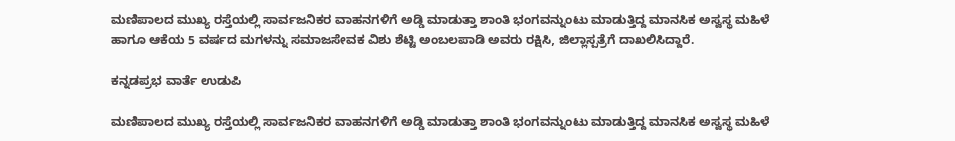ಮಣಿಪಾಲದ ಮುಖ್ಯ ರಸ್ತೆಯಲ್ಲಿ ಸಾರ್ವಜನಿಕರ ವಾಹನಗಳಿಗೆ ಅಡ್ಡಿ ಮಾಡುತ್ತಾ ಶಾಂತಿ ಭಂಗವನ್ನುಂಟು ಮಾಡುತ್ತಿದ್ದ ಮಾನಸಿಕ ಅಸ್ವಸ್ಥ ಮಹಿಳೆ ಹಾಗೂ ಆಕೆಯ 5 ವರ್ಷದ ಮಗಳನ್ನು ಸಮಾಜಸೇವಕ ವಿಶು ಶೆಟ್ಟಿ ಅಂಬಲಪಾಡಿ ಅವರು ರಕ್ಷಿಸಿ, ಜಿಲ್ಲಾಸ್ಪತ್ರೆಗೆ ದಾಖಲಿಸಿದ್ದಾರೆ.

ಕನ್ನಡಪ್ರಭ ವಾರ್ತೆ ಉಡುಪಿ

ಮಣಿಪಾಲದ ಮುಖ್ಯ ರಸ್ತೆಯಲ್ಲಿ ಸಾರ್ವಜನಿಕರ ವಾಹನಗಳಿಗೆ ಅಡ್ಡಿ ಮಾಡುತ್ತಾ ಶಾಂತಿ ಭಂಗವನ್ನುಂಟು ಮಾಡುತ್ತಿದ್ದ ಮಾನಸಿಕ ಅಸ್ವಸ್ಥ ಮಹಿಳೆ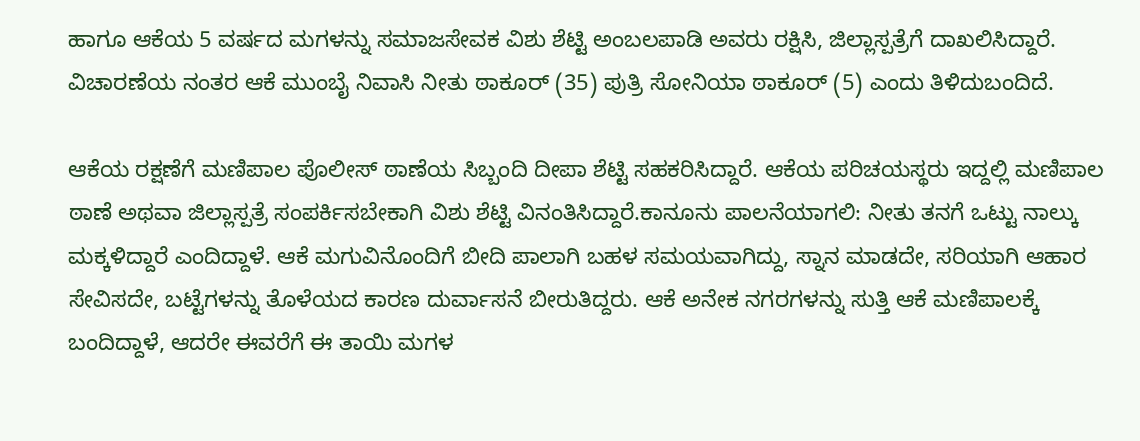ಹಾಗೂ ಆಕೆಯ 5 ವರ್ಷದ ಮಗಳನ್ನು ಸಮಾಜಸೇವಕ ವಿಶು ಶೆಟ್ಟಿ ಅಂಬಲಪಾಡಿ ಅವರು ರಕ್ಷಿಸಿ, ಜಿಲ್ಲಾಸ್ಪತ್ರೆಗೆ ದಾಖಲಿಸಿದ್ದಾರೆ. ವಿಚಾರಣೆಯ ನಂತರ ಆಕೆ ಮುಂಬೈ ನಿವಾಸಿ ನೀತು ಠಾಕೂರ್ (35) ಪುತ್ರಿ ಸೋನಿಯಾ ಠಾಕೂರ್ (5) ಎಂದು ತಿಳಿದುಬಂದಿದೆ.

ಆಕೆಯ ರಕ್ಷಣೆಗೆ ಮಣಿಪಾಲ ಪೊಲೀಸ್ ಠಾಣೆಯ ಸಿಬ್ಬಂದಿ ದೀಪಾ ಶೆಟ್ಟಿ ಸಹಕರಿಸಿದ್ದಾರೆ. ಆಕೆಯ ಪರಿಚಯಸ್ಥರು ಇದ್ದಲ್ಲಿ ಮಣಿಪಾಲ ಠಾಣೆ ಅಥವಾ ಜಿಲ್ಲಾಸ್ಪತ್ರೆ ಸಂಪರ್ಕಿಸಬೇಕಾಗಿ ವಿಶು ಶೆಟ್ಟಿ ವಿನಂತಿಸಿದ್ದಾರೆ.ಕಾನೂನು ಪಾಲನೆಯಾಗಲಿ: ನೀತು ತನಗೆ ಒಟ್ಟು ನಾಲ್ಕು ಮಕ್ಕಳಿದ್ದಾರೆ ಎಂದಿದ್ದಾಳೆ. ಆಕೆ ಮಗುವಿನೊಂದಿಗೆ ಬೀದಿ ಪಾಲಾಗಿ ಬಹಳ ಸಮಯವಾಗಿದ್ದು, ಸ್ನಾನ ಮಾಡದೇ, ಸರಿಯಾಗಿ ಆಹಾರ ಸೇವಿಸದೇ, ಬಟ್ಟೆಗಳನ್ನು ತೊಳೆಯದ ಕಾರಣ ದುರ್ವಾಸನೆ ಬೀರುತಿದ್ದರು. ಆಕೆ ಅನೇಕ ನಗರಗಳನ್ನು ಸುತ್ತಿ ಆಕೆ ಮಣಿಪಾಲಕ್ಕೆ ಬಂದಿದ್ದಾಳೆ, ಆದರೇ ಈವರೆಗೆ ಈ ತಾಯಿ ಮಗಳ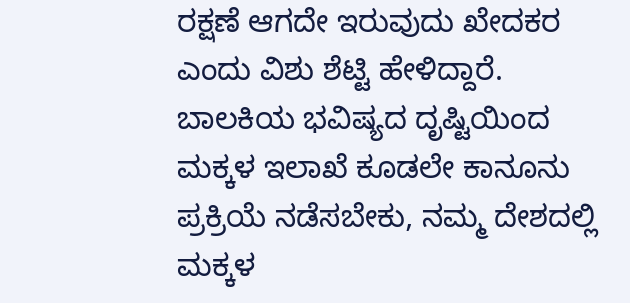ರಕ್ಷಣೆ ಆಗದೇ ಇರುವುದು ಖೇದಕರ ಎಂದು ವಿಶು ಶೆಟ್ಟಿ ಹೇಳಿದ್ದಾರೆ. ಬಾಲಕಿಯ ಭವಿಷ್ಯದ ದೃಷ್ಟಿಯಿಂದ ಮಕ್ಕಳ ಇಲಾಖೆ ಕೂಡಲೇ ಕಾನೂನು ಪ್ರಕ್ರಿಯೆ ನಡೆಸಬೇಕು, ನಮ್ಮ ದೇಶದಲ್ಲಿ ಮಕ್ಕಳ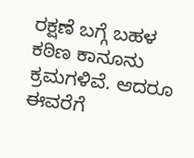ರಕ್ಷಣೆ ಬಗ್ಗೆ ಬಹಳ ಕಠಿಣ ಕಾನೂನು ಕ್ರಮಗಳಿವೆ. ಆದರೂ ಈವರೆಗೆ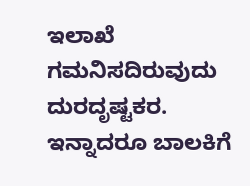ಇಲಾಖೆ ಗಮನಿಸದಿರುವುದು ದುರದೃಷ್ಟಕರ. ಇನ್ನಾದರೂ ಬಾಲಕಿಗೆ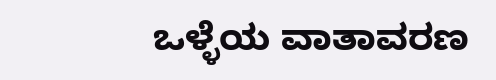ಒಳ್ಳೆಯ ವಾತಾವರಣ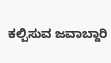ಕಲ್ಪಿಸುವ ಜವಾಬ್ದಾರಿ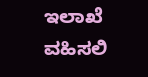ಇಲಾಖೆ ವಹಿಸಲಿ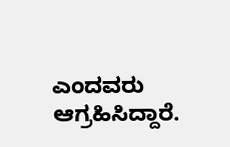ಎಂದವರು ಆಗ್ರಹಿಸಿದ್ದಾರೆ.